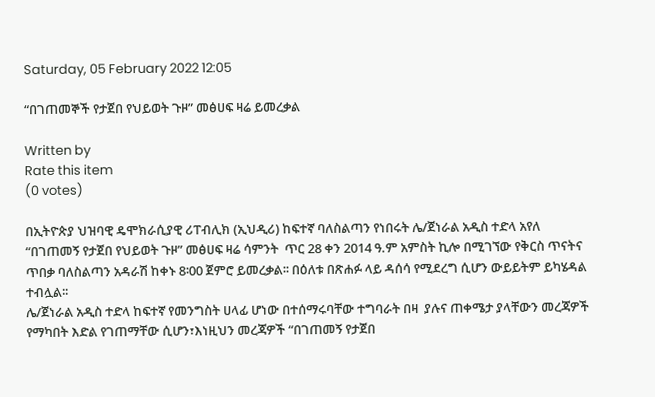Saturday, 05 February 2022 12:05

“በገጠመኞች የታጀበ የህይወት ጉዞ” መፅሀፍ ዛሬ ይመረቃል

Written by
Rate this item
(0 votes)

በኢትዮጵያ ህዝባዊ ዴሞክራሲያዊ ሪፐብሊክ (ኢህዲሪ) ከፍተኛ ባለስልጣን የነበሩት ሌ/ጀነራል አዲስ ተድላ አየለ “በገጠመኝ የታጀበ የህይወት ጉዞ” መፅሀፍ ዛሬ ሳምንት  ጥር 28 ቀን 2014 ዓ.ም አምስት ኪሎ በሚገኘው የቅርስ ጥናትና ጥበቃ ባለስልጣን አዳራሽ ከቀኑ 8፡00 ጀምሮ ይመረቃል፡፡ በዕለቱ በጽሐፉ ላይ ዳሰሳ የሚደረግ ሲሆን ውይይትም ይካሄዳል ተብሏል፡፡
ሌ/ጀነራል አዲስ ተድላ ከፍተኛ የመንግስት ሀላፊ ሆነው በተሰማሩባቸው ተግባራት በዛ  ያሉና ጠቀሜታ ያላቸውን መረጃዎች የማካበት እድል የገጠማቸው ሲሆን፣እነዚህን መረጃዎች “በገጠመኝ የታጀበ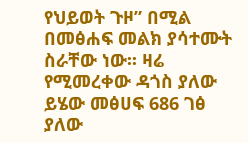የህይወት ጉዞ” በሚል በመፅሐፍ መልክ ያሳተሙት ስራቸው ነው፡፡ ዛሬ የሚመረቀው ዳጎስ ያለው ይሄው መፅሀፍ 686 ገፅ ያለው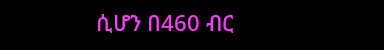ሲሆን በ460 ብር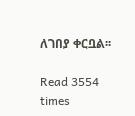ለገበያ ቀርቧል፡፡

Read 3554 times